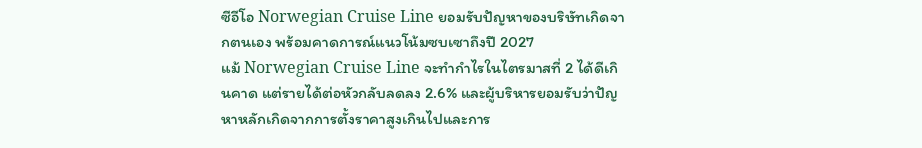ซีอีโอ Norwegian Cruise Line ยอมรับปัญหาของบริษัทเกิดจากตนเอง พร้อมคาดการณ์แนวโน้มซบเซาถึงปี 2027
แม้ Norwegian Cruise Line จะทำกำไรในไตรมาสที่ 2 ได้ดีเกินคาด แต่รายได้ต่อหัวกลับลดลง 2.6% และผู้บริหารยอมรับว่าปัญหาหลักเกิดจากการตั้งราคาสูงเกินไปและการ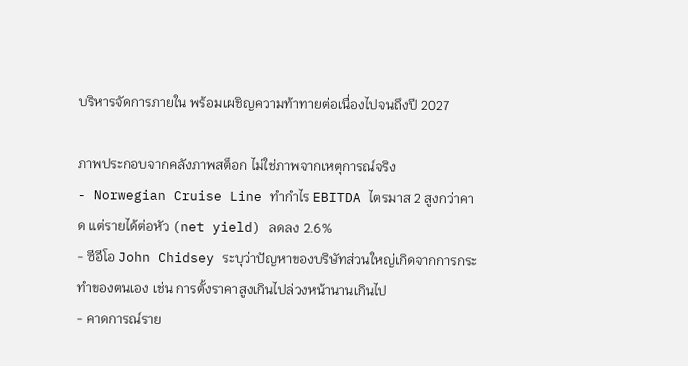บริหารจัดการภายใน พร้อมเผชิญความท้าทายต่อเนื่องไปจนถึงปี 2027

ภาพประกอบจากคลังภาพสต็อก ไม่ใช่ภาพจากเหตุการณ์จริง
- Norwegian Cruise Line ทำกำไร EBITDA ไตรมาส 2 สูงกว่าคาด แต่รายได้ต่อหัว (net yield) ลดลง 2.6%
- ซีอีโอ John Chidsey ระบุว่าปัญหาของบริษัทส่วนใหญ่เกิดจากการกระทำของตนเอง เช่น การตั้งราคาสูงเกินไปล่วงหน้านานเกินไป
- คาดการณ์ราย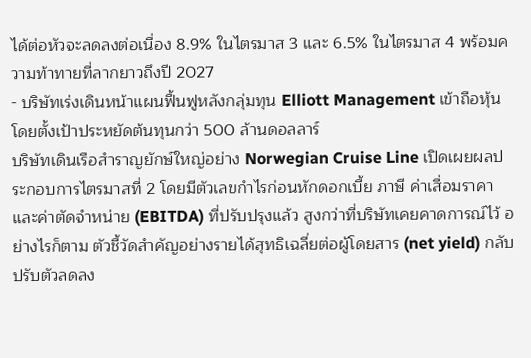ได้ต่อหัวจะลดลงต่อเนื่อง 8.9% ในไตรมาส 3 และ 6.5% ในไตรมาส 4 พร้อมความท้าทายที่ลากยาวถึงปี 2027
- บริษัทเร่งเดินหน้าแผนฟื้นฟูหลังกลุ่มทุน Elliott Management เข้าถือหุ้น โดยตั้งเป้าประหยัดต้นทุนกว่า 500 ล้านดอลลาร์
บริษัทเดินเรือสำราญยักษ์ใหญ่อย่าง Norwegian Cruise Line เปิดเผยผลประกอบการไตรมาสที่ 2 โดยมีตัวเลขกำไรก่อนหักดอกเบี้ย ภาษี ค่าเสื่อมราคา และค่าตัดจำหน่าย (EBITDA) ที่ปรับปรุงแล้ว สูงกว่าที่บริษัทเคยคาดการณ์ไว้ อย่างไรก็ตาม ตัวชี้วัดสำคัญอย่างรายได้สุทธิเฉลี่ยต่อผู้โดยสาร (net yield) กลับปรับตัวลดลง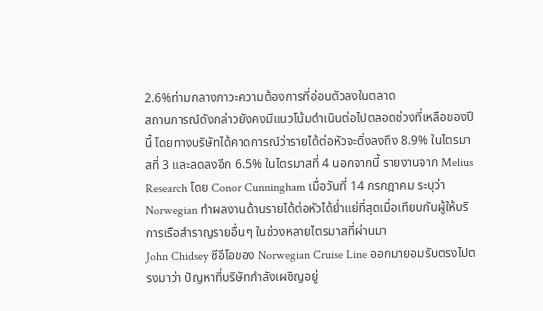2.6%ท่ามกลางภาวะความต้องการที่อ่อนตัวลงในตลาด
สถานการณ์ดังกล่าวยังคงมีแนวโน้มดำเนินต่อไปตลอดช่วงที่เหลือของปีนี้ โดยทางบริษัทได้คาดการณ์ว่ารายได้ต่อหัวจะดิ่งลงถึง 8.9% ในไตรมาสที่ 3 และลดลงอีก 6.5% ในไตรมาสที่ 4 นอกจากนี้ รายงานจาก Melius Research โดย Conor Cunningham เมื่อวันที่ 14 กรกฎาคม ระบุว่า Norwegian ทำผลงานด้านรายได้ต่อหัวได้ย่ำแย่ที่สุดเมื่อเทียบกับผู้ให้บริการเรือสำราญรายอื่นๆ ในช่วงหลายไตรมาสที่ผ่านมา
John Chidsey ซีอีโอของ Norwegian Cruise Line ออกมายอมรับตรงไปตรงมาว่า ปัญหาที่บริษัทกำลังเผชิญอยู่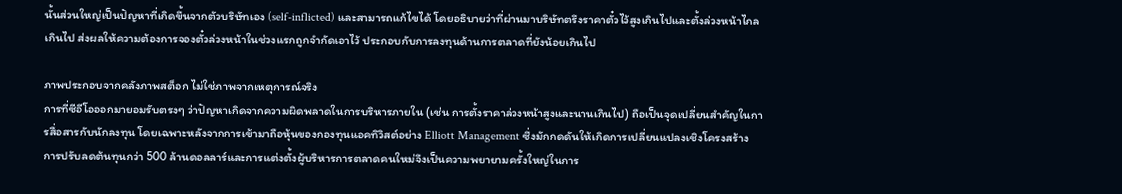นั้นส่วนใหญ่เป็นปัญหาที่เกิดขึ้นจากตัวบริษัทเอง (self-inflicted) และสามารถแก้ไขได้ โดยอธิบายว่าที่ผ่านมาบริษัทตรึงราคาตั๋วไว้สูงเกินไปและตั้งล่วงหน้าไกลเกินไป ส่งผลให้ความต้องการจองตั๋วล่วงหน้าในช่วงแรกถูกจำกัดเอาไว้ ประกอบกับการลงทุนด้านการตลาดที่ยังน้อยเกินไป

ภาพประกอบจากคลังภาพสต็อก ไม่ใช่ภาพจากเหตุการณ์จริง
การที่ซีอีโอออกมายอมรับตรงๆ ว่าปัญหาเกิดจากความผิดพลาดในการบริหารภายใน (เช่น การตั้งราคาล่วงหน้าสูงและนานเกินไป) ถือเป็นจุดเปลี่ยนสำคัญในการสื่อสารกับนักลงทุน โดยเฉพาะหลังจากการเข้ามาถือหุ้นของกองทุนแอคทิวิสต์อย่าง Elliott Management ซึ่งมักกดดันให้เกิดการเปลี่ยนแปลงเชิงโครงสร้าง การปรับลดต้นทุนกว่า 500 ล้านดอลลาร์และการแต่งตั้งผู้บริหารการตลาดคนใหม่จึงเป็นความพยายามครั้งใหญ่ในการ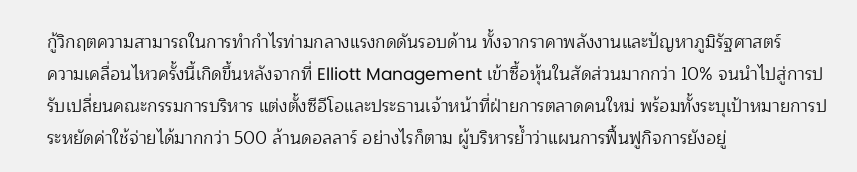กู้วิกฤตความสามารถในการทำกำไรท่ามกลางแรงกดดันรอบด้าน ทั้งจากราคาพลังงานและปัญหาภูมิรัฐศาสตร์
ความเคลื่อนไหวครั้งนี้เกิดขึ้นหลังจากที่ Elliott Management เข้าซื้อหุ้นในสัดส่วนมากกว่า 10% จนนำไปสู่การปรับเปลี่ยนคณะกรรมการบริหาร แต่งตั้งซีอีโอและประธานเจ้าหน้าที่ฝ่ายการตลาดคนใหม่ พร้อมทั้งระบุเป้าหมายการประหยัดค่าใช้จ่ายได้มากกว่า 500 ล้านดอลลาร์ อย่างไรก็ตาม ผู้บริหารย้ำว่าแผนการฟื้นฟูกิจการยังอยู่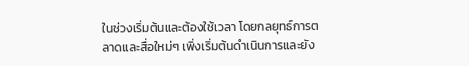ในช่วงเริ่มต้นและต้องใช้เวลา โดยกลยุทธ์การตลาดและสื่อใหม่ๆ เพิ่งเริ่มต้นดำเนินการและยัง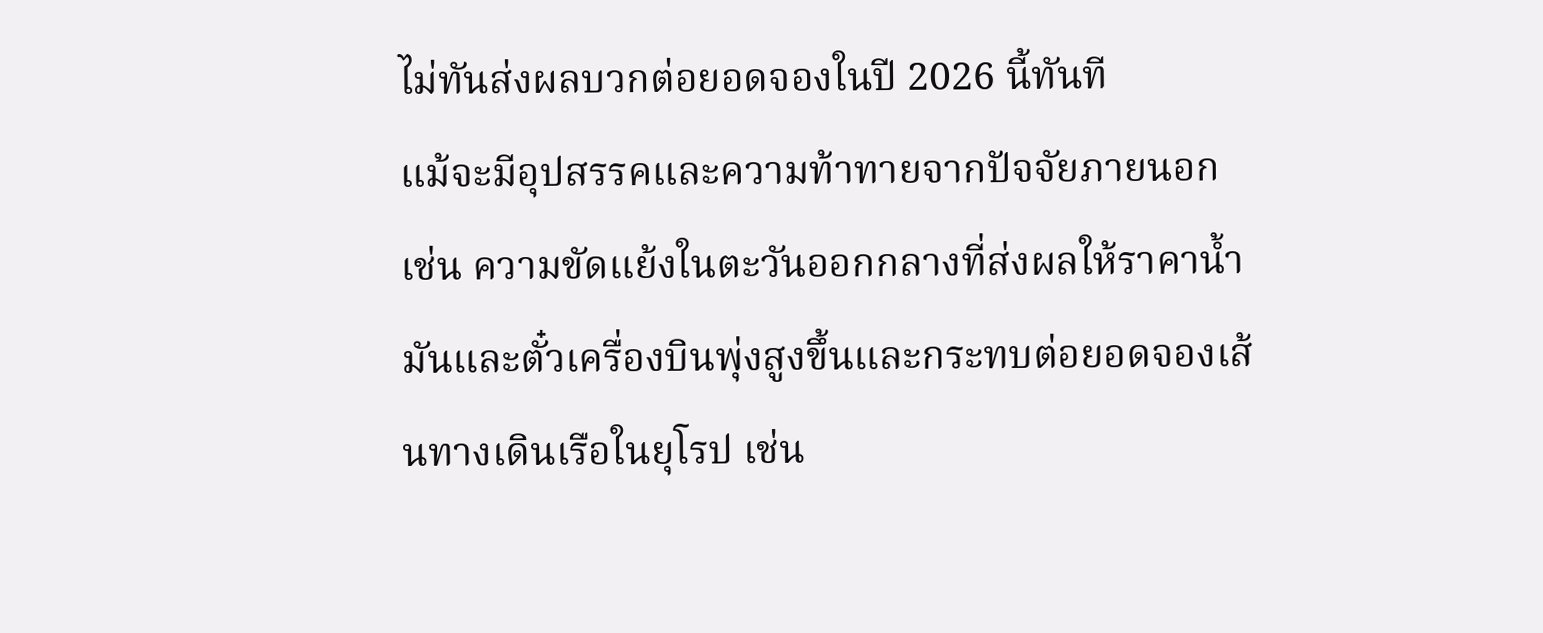ไม่ทันส่งผลบวกต่อยอดจองในปี 2026 นี้ทันที
แม้จะมีอุปสรรคและความท้าทายจากปัจจัยภายนอก เช่น ความขัดแย้งในตะวันออกกลางที่ส่งผลให้ราคาน้ำมันและตั๋วเครื่องบินพุ่งสูงขึ้นและกระทบต่อยอดจองเส้นทางเดินเรือในยุโรป เช่น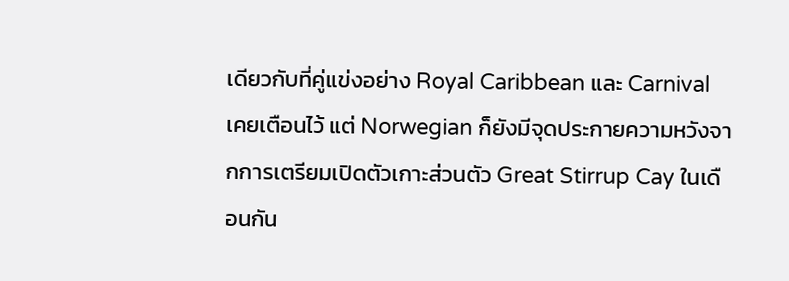เดียวกับที่คู่แข่งอย่าง Royal Caribbean และ Carnival เคยเตือนไว้ แต่ Norwegian ก็ยังมีจุดประกายความหวังจากการเตรียมเปิดตัวเกาะส่วนตัว Great Stirrup Cay ในเดือนกัน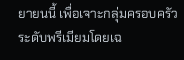ยายนนี้ เพื่อเจาะกลุ่มครอบครัวระดับพรีเมียมโดยเฉ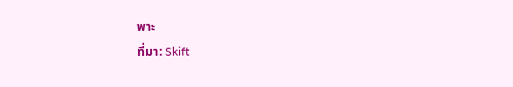พาะ
ที่มา: Skift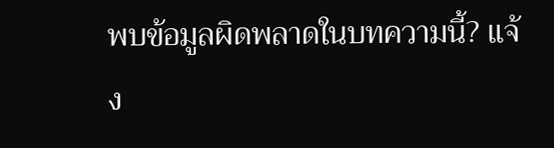พบข้อมูลผิดพลาดในบทความนี้? แจ้ง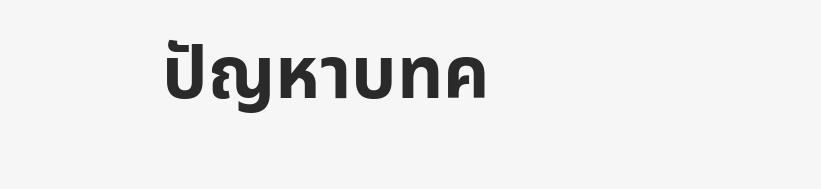ปัญหาบทค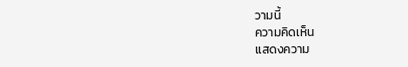วามนี้
ความคิดเห็น
แสดงความ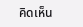คิดเห็น